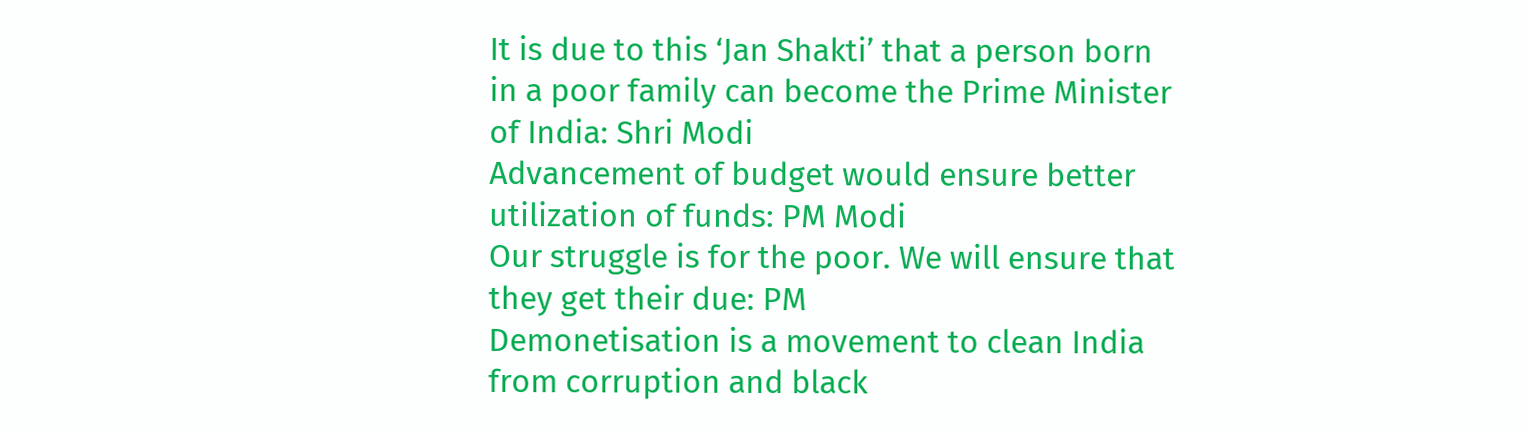It is due to this ‘Jan Shakti’ that a person born in a poor family can become the Prime Minister of India: Shri Modi
Advancement of budget would ensure better utilization of funds: PM Modi
Our struggle is for the poor. We will ensure that they get their due: PM
Demonetisation is a movement to clean India from corruption and black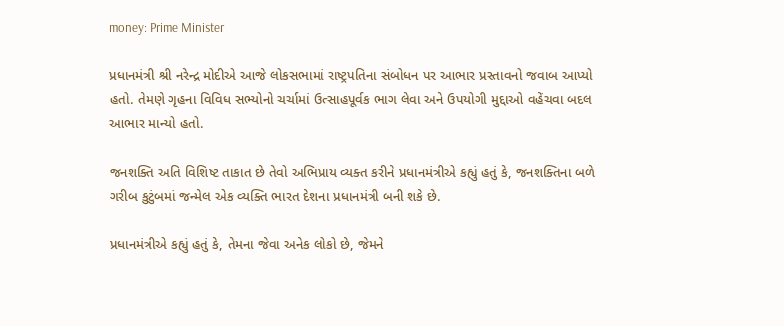money: Prime Minister

પ્રધાનમંત્રી શ્રી નરેન્દ્ર મોદીએ આજે લોકસભામાં રાષ્ટ્રપતિના સંબોધન પર આભાર પ્રસ્તાવનો જવાબ આપ્યો હતો. તેમણે ગૃહના વિવિધ સભ્યોનો ચર્ચામાં ઉત્સાહપૂર્વક ભાગ લેવા અને ઉપયોગી મુદ્દાઓ વહેંચવા બદલ આભાર માન્યો હતો.

જનશક્તિ અતિ વિશિષ્ટ તાકાત છે તેવો અભિપ્રાય વ્યક્ત કરીને પ્રધાનમંત્રીએ કહ્યું હતું કે, જનશક્તિના બળે ગરીબ કુટુંબમાં જન્મેલ એક વ્યક્તિ ભારત દેશના પ્રધાનમંત્રી બની શકે છે.

પ્રધાનમંત્રીએ કહ્યું હતું કે, તેમના જેવા અનેક લોકો છે, જેમને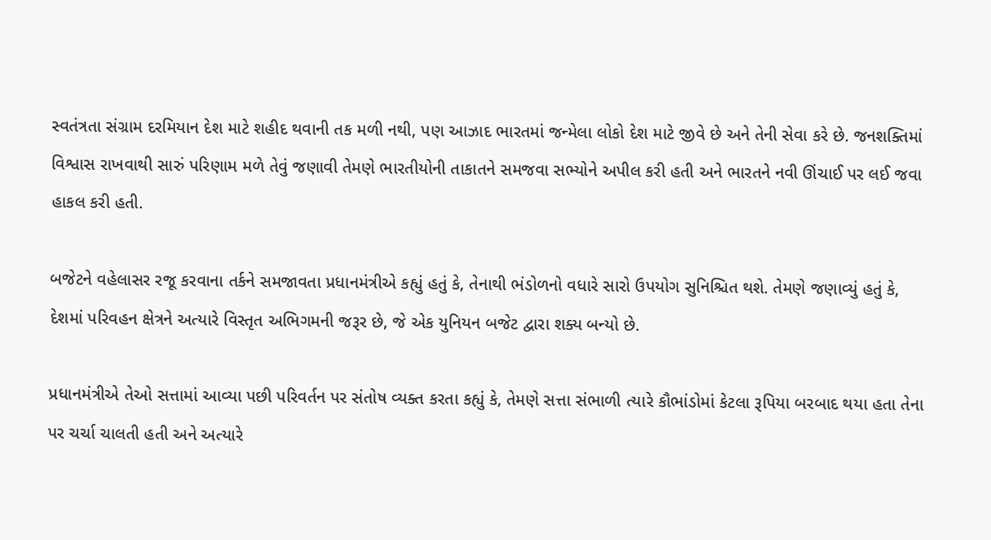સ્વતંત્રતા સંગ્રામ દરમિયાન દેશ માટે શહીદ થવાની તક મળી નથી, પણ આઝાદ ભારતમાં જન્મેલા લોકો દેશ માટે જીવે છે અને તેની સેવા કરે છે. જનશક્તિમાં વિશ્વાસ રાખવાથી સારું પરિણામ મળે તેવું જણાવી તેમણે ભારતીયોની તાકાતને સમજવા સભ્યોને અપીલ કરી હતી અને ભારતને નવી ઊંચાઈ પર લઈ જવા હાકલ કરી હતી.

બજેટને વહેલાસર રજૂ કરવાના તર્કને સમજાવતા પ્રધાનમંત્રીએ કહ્યું હતું કે, તેનાથી ભંડોળનો વધારે સારો ઉપયોગ સુનિશ્ચિત થશે. તેમણે જણાવ્યું હતું કે, દેશમાં પરિવહન ક્ષેત્રને અત્યારે વિસ્તૃત અભિગમની જરૂર છે, જે એક યુનિયન બજેટ દ્વારા શક્ય બન્યો છે.

પ્રધાનમંત્રીએ તેઓ સત્તામાં આવ્યા પછી પરિવર્તન પર સંતોષ વ્યક્ત કરતા કહ્યું કે, તેમણે સત્તા સંભાળી ત્યારે કૌભાંડોમાં કેટલા રૂપિયા બરબાદ થયા હતા તેના પર ચર્ચા ચાલતી હતી અને અત્યારે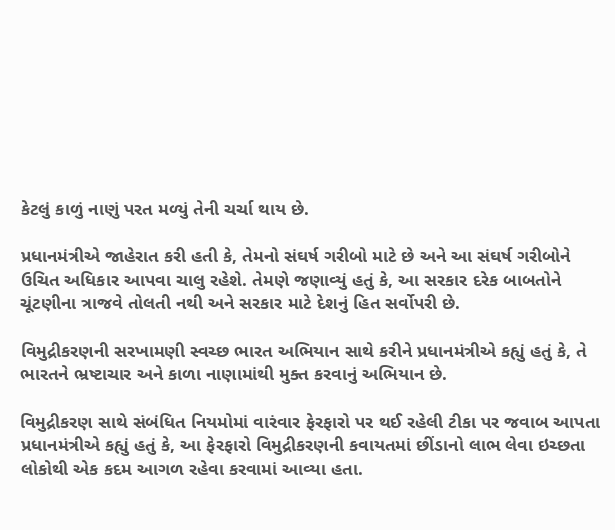કેટલું કાળું નાણું પરત મળ્યું તેની ચર્ચા થાય છે.

પ્રધાનમંત્રીએ જાહેરાત કરી હતી કે, તેમનો સંઘર્ષ ગરીબો માટે છે અને આ સંઘર્ષ ગરીબોને ઉચિત અધિકાર આપવા ચાલુ રહેશે. તેમણે જણાવ્યું હતું કે, આ સરકાર દરેક બાબતોને ચૂંટણીના ત્રાજવે તોલતી નથી અને સરકાર માટે દેશનું હિત સર્વોપરી છે.

વિમુદ્રીકરણની સરખામણી સ્વચ્છ ભારત અભિયાન સાથે કરીને પ્રધાનમંત્રીએ કહ્યું હતું કે, તે ભારતને ભ્રષ્ટાચાર અને કાળા નાણામાંથી મુક્ત કરવાનું અભિયાન છે.

વિમુદ્રીકરણ સાથે સંબંધિત નિયમોમાં વારંવાર ફેરફારો પર થઈ રહેલી ટીકા પર જવાબ આપતા પ્રધાનમંત્રીએ કહ્યું હતું કે, આ ફેરફારો વિમુદ્રીકરણની કવાયતમાં છીંડાનો લાભ લેવા ઇચ્છતા લોકોથી એક કદમ આગળ રહેવા કરવામાં આવ્યા હતા.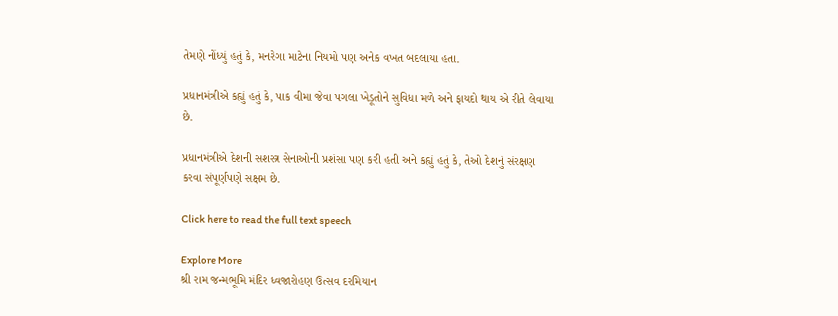તેમણે નોંધ્યું હતું કે, મનરેગા માટેના નિયમો પણ અનેક વખત બદલાયા હતા.

પ્રધાનમંત્રીએ કહ્યું હતું કે, પાક વીમા જેવા પગલા ખેડૂતોને સુવિધા મળે અને ફાયદો થાય એ રીતે લેવાયા છે.

પ્રધાનમંત્રીએ દેશની સશસ્ત્ર સેનાઓની પ્રશંસા પણ કરી હતી અને કહ્યું હતું કે, તેઓ દેશનું સંરક્ષણ કરવા સંપૂર્ણપણે સક્ષમ છે.

Click here to read the full text speech

Explore More
શ્રી રામ જન્મભૂમિ મંદિર ધ્વજારોહણ ઉત્સવ દરમિયાન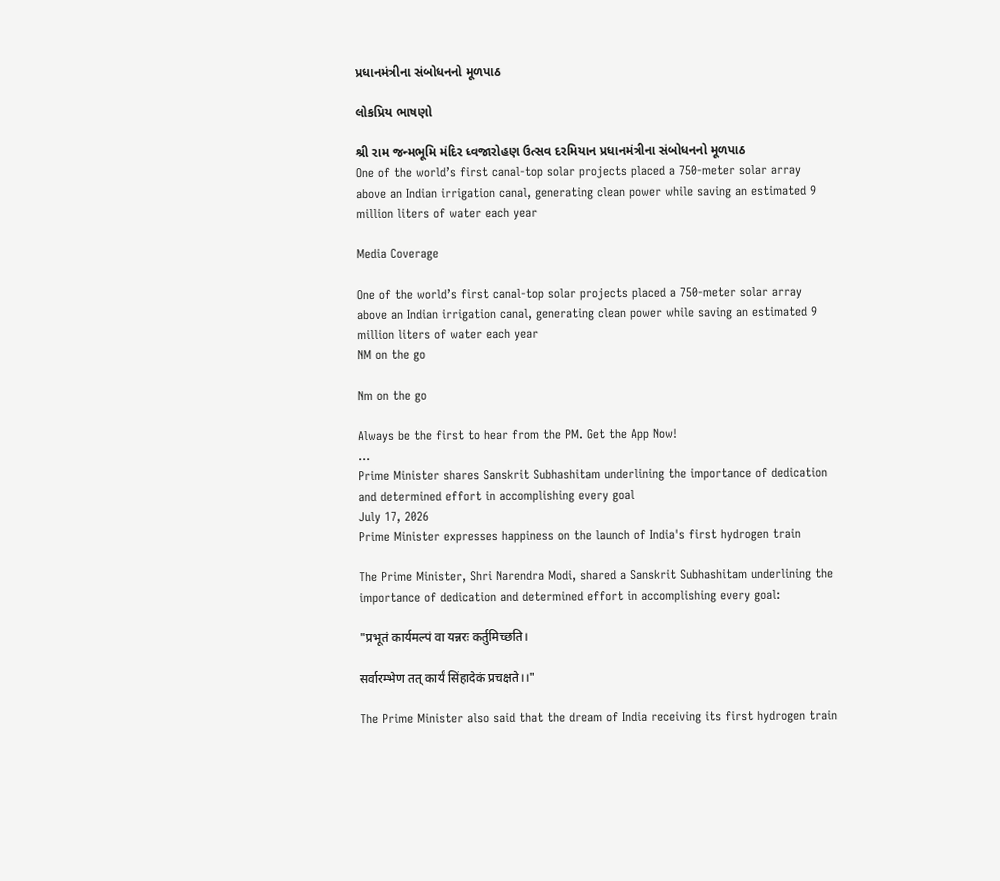પ્રધાનમંત્રીના સંબોધનનો મૂળપાઠ

લોકપ્રિય ભાષણો

શ્રી રામ જન્મભૂમિ મંદિર ધ્વજારોહણ ઉત્સવ દરમિયાન પ્રધાનમંત્રીના સંબોધનનો મૂળપાઠ
One of the world’s first canal-top solar projects placed a 750-meter solar array above an Indian irrigation canal, generating clean power while saving an estimated 9 million liters of water each year

Media Coverage

One of the world’s first canal-top solar projects placed a 750-meter solar array above an Indian irrigation canal, generating clean power while saving an estimated 9 million liters of water each year
NM on the go

Nm on the go

Always be the first to hear from the PM. Get the App Now!
...
Prime Minister shares Sanskrit Subhashitam underlining the importance of dedication and determined effort in accomplishing every goal
July 17, 2026
Prime Minister expresses happiness on the launch of India's first hydrogen train

The Prime Minister, Shri Narendra Modi, shared a Sanskrit Subhashitam underlining the importance of dedication and determined effort in accomplishing every goal:

"प्रभूतं कार्यमल्पं वा यन्नरः कर्तुमिच्छति।

सर्वारम्भेण तत् कार्यं सिंहादेकं प्रचक्षते।।"

The Prime Minister also said that the dream of India receiving its first hydrogen train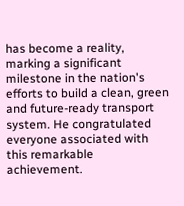has become a reality, marking a significant milestone in the nation's efforts to build a clean, green and future-ready transport system. He congratulated everyone associated with this remarkable achievement.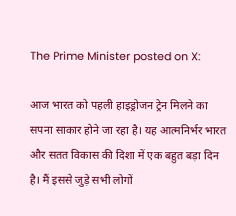The Prime Minister posted on X:

आज भारत को पहली हाइड्रोजन ट्रेन मिलने का सपना साकार होने जा रहा है। यह आत्मनिर्भर भारत और सतत विकास की दिशा में एक बहुत बड़ा दिन है। मैं इससे जुड़े सभी लोगों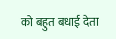को बहुत बधाई देता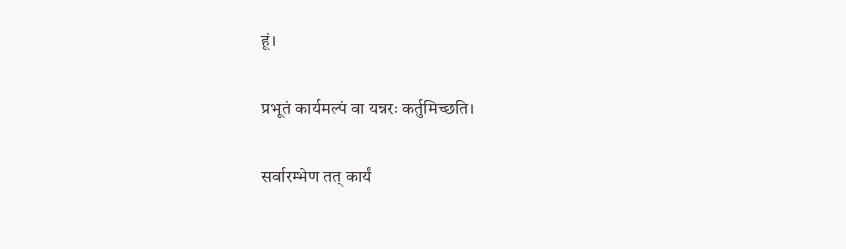हूं।

प्रभूतं कार्यमल्पं वा यन्नरः कर्तुमिच्छति।

सर्वारम्भेण तत् कार्यं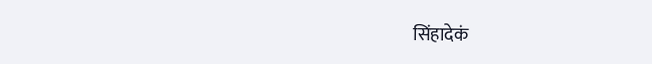सिंहादेकं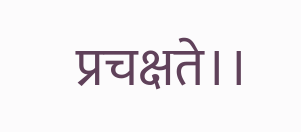प्रचक्षते।।